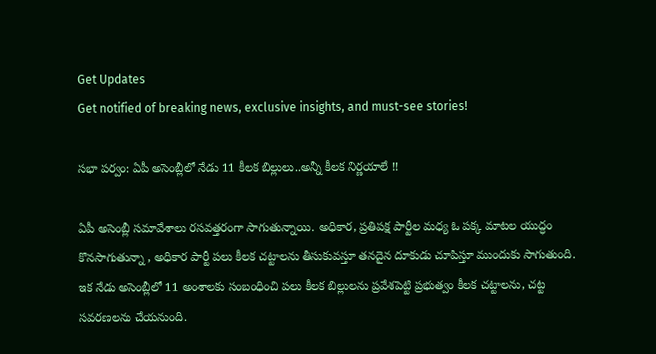Get Updates
Get notified of breaking news, exclusive insights, and must-see stories!

సభా పర్వం: ఏపీ అసెంబ్లీలో నేడు 11 కీలక బిల్లులు..అన్నీ కీలక నిర్ణయాలే !!

ఏపీ అసెంబ్లీ సమావేశాలు రసవత్తరంగా సాగుతున్నాయి. అధికార, ప్రతిపక్ష పార్టీల మధ్య ఓ పక్క మాటల యుద్ధం కొనసాగుతున్నా , అధికార పార్టీ పలు కీలక చట్టాలను తీసుకువస్తూ తనదైన దూకుడు చూపిస్తూ ముందుకు సాగుతుంది. ఇక నేడు అసెంబ్లీలో 11 అంశాలకు సంబంధించి పలు కీలక బిల్లులను ప్రవేశపెట్టి ప్రభుత్వం కీలక చట్టాలను, చట్ట సవరణలను చేయనుంది.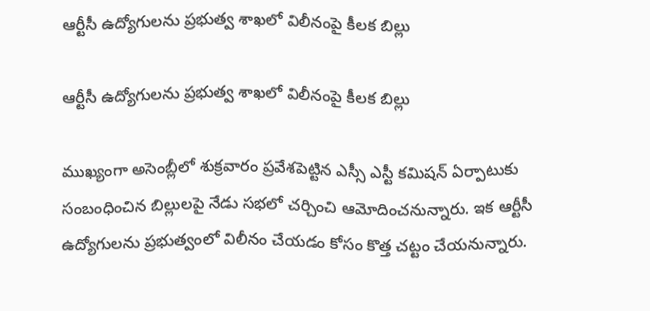ఆర్టీసీ ఉద్యోగులను ప్రభుత్వ శాఖలో విలీనంపై కీలక బిల్లు

ఆర్టీసీ ఉద్యోగులను ప్రభుత్వ శాఖలో విలీనంపై కీలక బిల్లు

ముఖ్యంగా అసెంబ్లీలో శుక్రవారం ప్రవేశపెట్టిన ఎస్సీ ఎస్టీ కమిషన్ ఏర్పాటుకు సంబంధించిన బిల్లులపై నేడు సభలో చర్చించి ఆమోదించనున్నారు. ఇక ఆర్టీసీ ఉద్యోగులను ప్రభుత్వంలో విలీనం చేయడం కోసం కొత్త చట్టం చేయనున్నారు.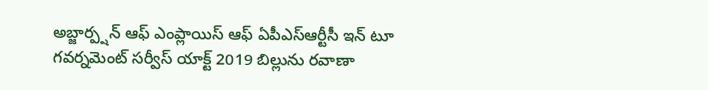అబ్జార్ప్షన్ ఆఫ్ ఎంప్లాయిస్ ఆఫ్ ఏపీఎస్ఆర్టీసీ ఇన్ టూ గవర్నమెంట్ సర్వీస్ యాక్ట్ 2019 బిల్లును రవాణా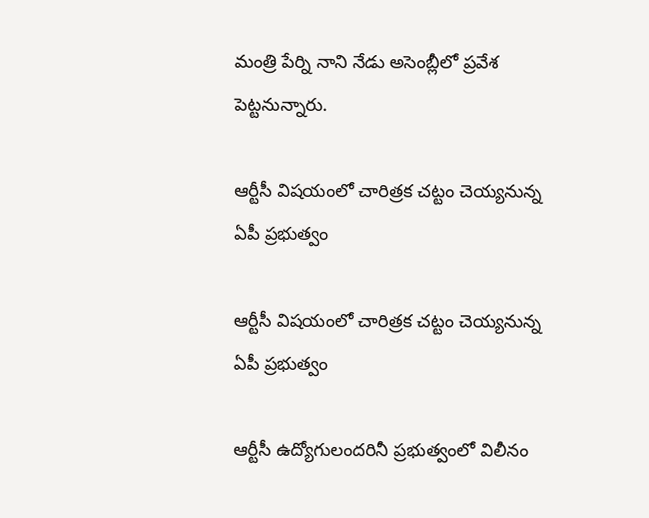మంత్రి పేర్ని నాని నేడు అసెంబ్లీలో ప్రవేశ పెట్టనున్నారు.

ఆర్టీసీ విషయంలో చారిత్రక చట్టం చెయ్యనున్న ఏపీ ప్రభుత్వం

ఆర్టీసీ విషయంలో చారిత్రక చట్టం చెయ్యనున్న ఏపీ ప్రభుత్వం

ఆర్టీసీ ఉద్యోగులందరినీ ప్రభుత్వంలో విలీనం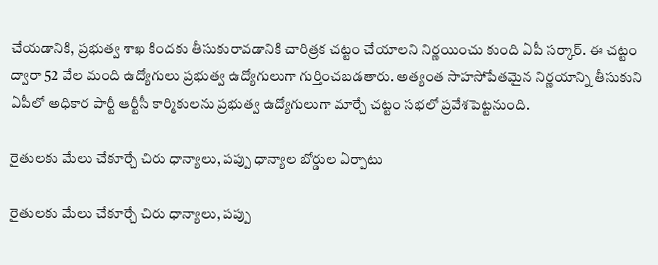చేయడానికి, ప్రభుత్వ శాఖ కిందకు తీసుకురావడానికి చారిత్రక చట్టం చేయాలని నిర్ణయించు కుంది ఏపీ సర్కార్. ఈ చట్టం ద్వారా 52 వేల మంది ఉద్యోగులు ప్రభుత్వ ఉద్యోగులుగా గుర్తించబడతారు. అత్యంత సాహసోపేతమైన నిర్ణయాన్ని తీసుకుని ఏపీలో అధికార పార్టీ ఆర్టీసీ కార్మికులను ప్రభుత్వ ఉద్యోగులుగా మార్చే చట్టం సభలో ప్రవేశపెట్టనుంది.

రైతులకు మేలు చేకూర్చే చిరు ధాన్యాలు, పప్పు ధాన్యాల బోర్డుల ఏర్పాటు

రైతులకు మేలు చేకూర్చే చిరు ధాన్యాలు, పప్పు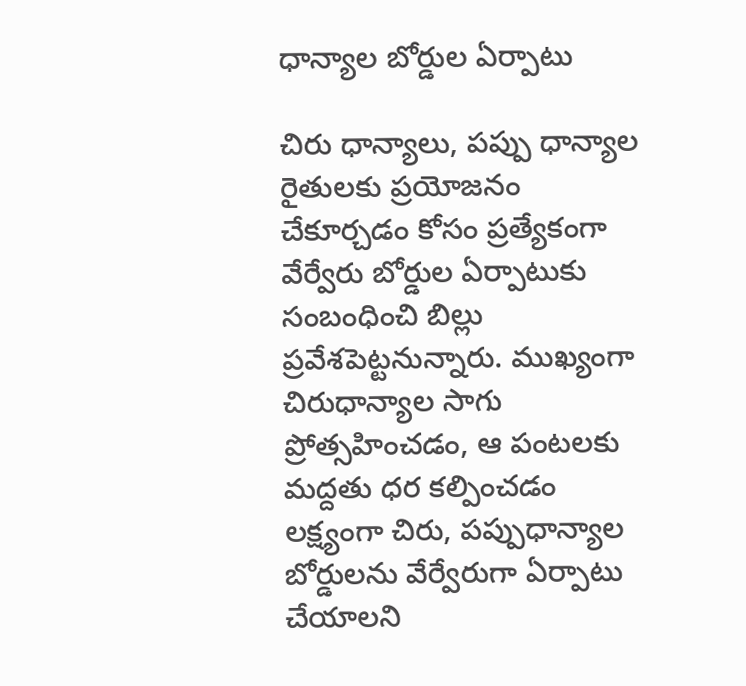ధాన్యాల బోర్డుల ఏర్పాటు

చిరు ధాన్యాలు, పప్పు ధాన్యాల రైతులకు ప్రయోజనం చేకూర్చడం కోసం ప్రత్యేకంగా వేర్వేరు బోర్డుల ఏర్పాటుకు సంబంధించి బిల్లు ప్రవేశపెట్టనున్నారు. ముఖ్యంగా చిరుధాన్యాల సాగు ప్రోత్సహించడం, ఆ పంటలకు మద్దతు ధర కల్పించడం లక్ష్యంగా చిరు, పప్పుధాన్యాల బోర్డులను వేర్వేరుగా ఏర్పాటు చేయాలని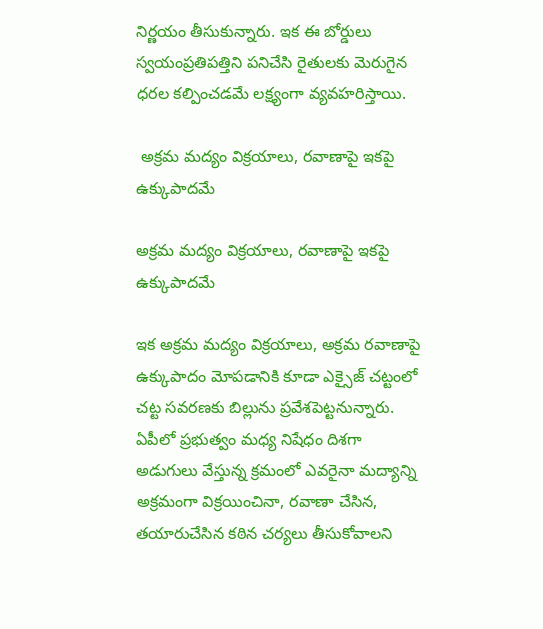నిర్ణయం తీసుకున్నారు. ఇక ఈ బోర్డులు స్వయంప్రతిపత్తిని పనిచేసి రైతులకు మెరుగైన ధరల కల్పించడమే లక్ష్యంగా వ్యవహరిస్తాయి.

 అక్రమ మద్యం విక్రయాలు, రవాణాపై ఇకపై ఉక్కుపాదమే

అక్రమ మద్యం విక్రయాలు, రవాణాపై ఇకపై ఉక్కుపాదమే

ఇక అక్రమ మద్యం విక్రయాలు, అక్రమ రవాణాపై ఉక్కుపాదం మోపడానికి కూడా ఎక్సైజ్ చట్టంలో చట్ట సవరణకు బిల్లును ప్రవేశపెట్టనున్నారు. ఏపీలో ప్రభుత్వం మధ్య నిషేధం దిశగా అడుగులు వేస్తున్న క్రమంలో ఎవరైనా మద్యాన్ని అక్రమంగా విక్రయించినా, రవాణా చేసిన, తయారుచేసిన కఠిన చర్యలు తీసుకోవాలని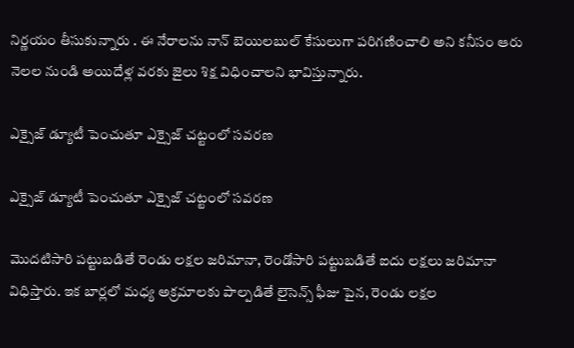నిర్ణయం తీసుకున్నారు . ఈ నేరాలను నాన్ బెయిలబుల్ కేసులుగా పరిగణించాలి అని కనీసం ఆరు నెలల నుండి అయిదేళ్ల వరకు జైలు శిక్ష విధించాలని భావిస్తున్నారు.

ఎక్సైజ్ డ్యూటీ పెంచుతూ ఎక్సైజ్ చట్టంలో సవరణ

ఎక్సైజ్ డ్యూటీ పెంచుతూ ఎక్సైజ్ చట్టంలో సవరణ

మొదటిసారి పట్టుబడితే రెండు లక్షల జరిమానా, రెండోసారి పట్టుబడితే ఐదు లక్షలు జరిమానా విధిస్తారు. ఇక బార్లలో మధ్య అక్రమాలకు పాల్పడితే లైసెన్స్ ఫీజు పైన, రెండు లక్షల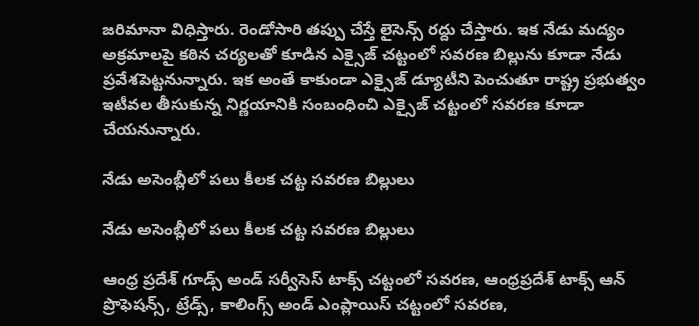జరిమానా విధిస్తారు. రెండోసారి తప్పు చేస్తే లైసెన్స్ రద్దు చేస్తారు. ఇక నేడు మద్యం అక్రమాలపై కఠిన చర్యలతో కూడిన ఎక్సైజ్ చట్టంలో సవరణ బిల్లును కూడా నేడు ప్రవేశపెట్టనున్నారు. ఇక అంతే కాకుండా ఎక్సైజ్ డ్యూటీని పెంచుతూ రాష్ట్ర ప్రభుత్వం ఇటీవల తీసుకున్న నిర్ణయానికి సంబంధించి ఎక్సైజ్ చట్టంలో సవరణ కూడా చేయనున్నారు.

నేడు అసెంబ్లీలో పలు కీలక చట్ట సవరణ బిల్లులు

నేడు అసెంబ్లీలో పలు కీలక చట్ట సవరణ బిల్లులు

ఆంధ్ర ప్రదేశ్ గూడ్స్ అండ్ సర్వీసెస్ టాక్స్ చట్టంలో సవరణ, ఆంధ్రప్రదేశ్ టాక్స్ ఆన్ ప్రొఫెషన్స్, ట్రేడ్స్, కాలింగ్స్ అండ్ ఎంప్లాయిస్ చట్టంలో సవరణ,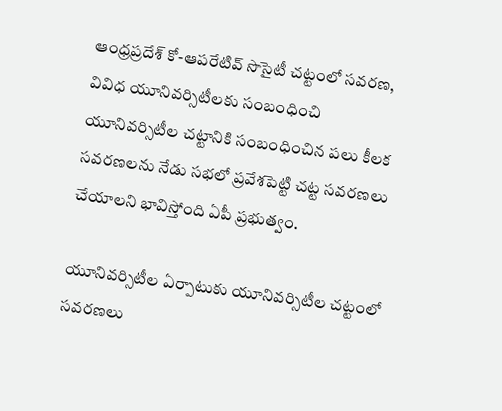ఆంధ్రప్రదేశ్ కో-ఆపరేటివ్ సొసైటీ చట్టంలో సవరణ, వివిధ యూనివర్సిటీలకు సంబంధించి యూనివర్సిటీల చట్టానికి సంబంధించిన పలు కీలక సవరణలను నేడు సభలో ప్రవేశపెట్టి చట్ట సవరణలు చేయాలని భావిస్తోంది ఏపీ ప్రభుత్వం.

యూనివర్సిటీల ఏర్పాటుకు యూనివర్సిటీల చట్టంలో సవరణలు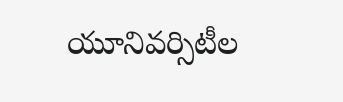యూనివర్సిటీల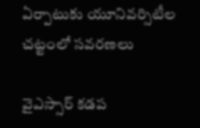ఏర్పాటుకు యూనివర్సిటీల చట్టంలో సవరణలు

వైఎస్సార్‌ కడప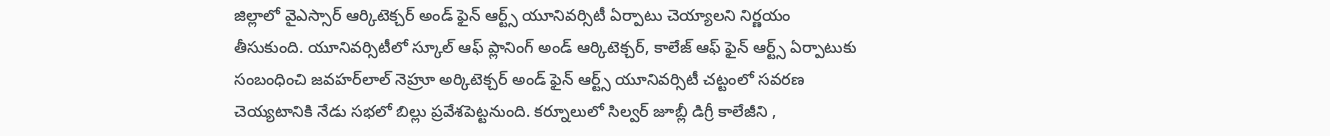జిల్లాలో వైఎస్సార్‌ ఆర్కిటెక్చర్‌ అండ్‌ ఫైన్‌ ఆర్ట్స్‌ యూనివర్సిటీ ఏర్పాటు చెయ్యాలని నిర్ణయం తీసుకుంది. యూనివర్సిటీలో స్కూల్‌ ఆఫ్‌ ప్లానింగ్‌ అండ్‌ ఆర్కిటెక్చర్, కాలేజ్‌ ఆఫ్‌ ఫైన్‌ ఆర్ట్స్‌ ఏర్పాటుకు సంబంధించి జవహర్‌లాల్‌ నెహ్రూ అర్కిటెక్చర్‌ అండ్‌ ఫైన్‌ ఆర్ట్స్‌ యూనివర్సిటీ చట్టంలో సవరణ చెయ్యటానికి నేడు సభలో బిల్లు ప్రవేశపెట్టనుంది. కర్నూలులో సిల్వర్‌ జూబ్లీ డిగ్రీ కాలేజీని ,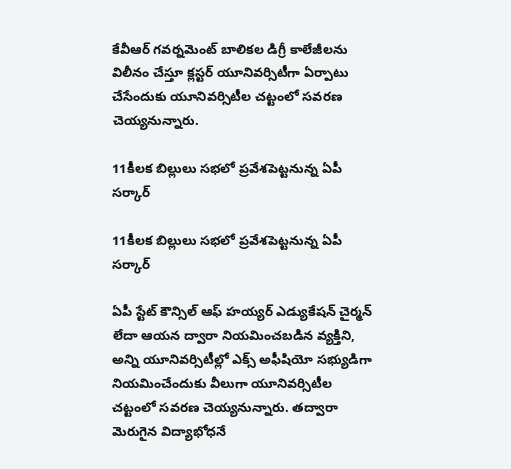కేవీఆర్‌ గవర్నమెంట్‌ బాలికల డిగ్రీ కాలేజీలను విలీనం చేస్తూ క్లస్టర్‌ యూనివర్సిటీగా ఏర్పాటు చేసేందుకు యూనివర్సిటీల చట్టంలో సవరణ చెయ్యనున్నారు.

11కీలక బిల్లులు సభలో ప్రవేశపెట్టనున్న ఏపీ సర్కార్

11కీలక బిల్లులు సభలో ప్రవేశపెట్టనున్న ఏపీ సర్కార్

ఏపీ స్టేట్‌ కౌన్సిల్‌ ఆఫ్‌ హయ్యర్‌ ఎడ్యుకేషన్‌ చైర్మన్‌ లేదా ఆయన ద్వారా నియమించబడిన వ్యక్తిని, అన్ని యూనివర్సిటీల్లో ఎక్స్‌ అఫీషియో సభ్యుడిగా నియమించేందుకు వీలుగా యూనివర్సిటీల చట్టంలో సవరణ చెయ్యనున్నారు. తద్వారా మెరుగైన విద్యాభోధనే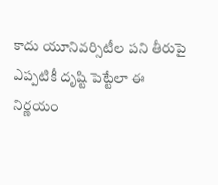కాదు యూనివర్సిటీల పని తీరుపై ఎప్పటికీ దృష్టి పెట్టేలా ఈ నిర్ణయం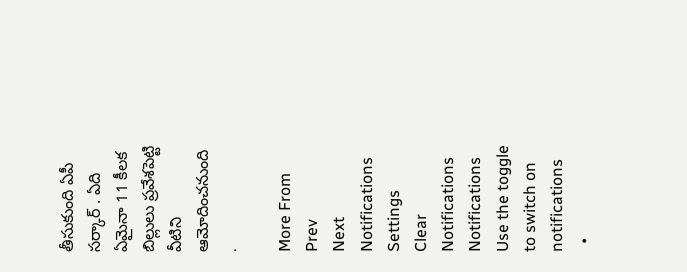తీసుకుంది ఏపీ సర్కార్ . ఏది ఏమైనా 11 కీలక బిల్లులు ప్రవేశపెట్టి వీటిని ఆమోదించనుంది .

More From
Prev
Next
Notifications
Settings
Clear Notifications
Notifications
Use the toggle to switch on notifications
  •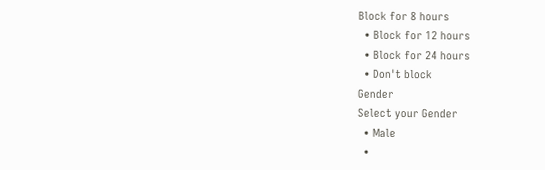Block for 8 hours
  • Block for 12 hours
  • Block for 24 hours
  • Don't block
Gender
Select your Gender
  • Male
  •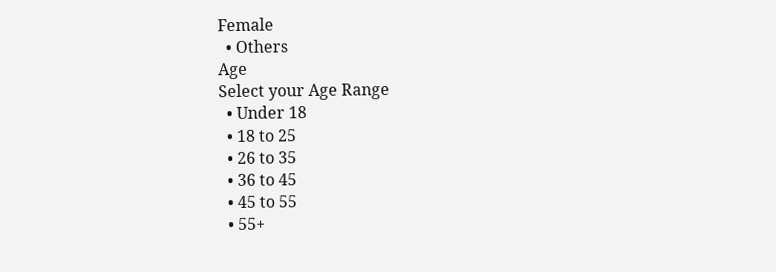Female
  • Others
Age
Select your Age Range
  • Under 18
  • 18 to 25
  • 26 to 35
  • 36 to 45
  • 45 to 55
  • 55+